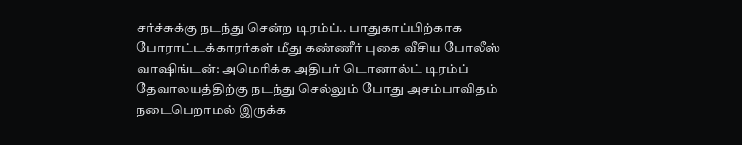சர்ச்சுக்கு நடந்து சென்ற டிரம்ப்.. பாதுகாப்பிற்காக போராட்டக்காரர்கள் மீது கண்ணீர் புகை வீசிய போலீஸ்
வாஷிங்டன்: அமெரிக்க அதிபர் டொனால்ட் டிரம்ப் தேவாலயத்திற்கு நடந்து செல்லும் போது அசம்பாவிதம் நடைபெறாமல் இருக்க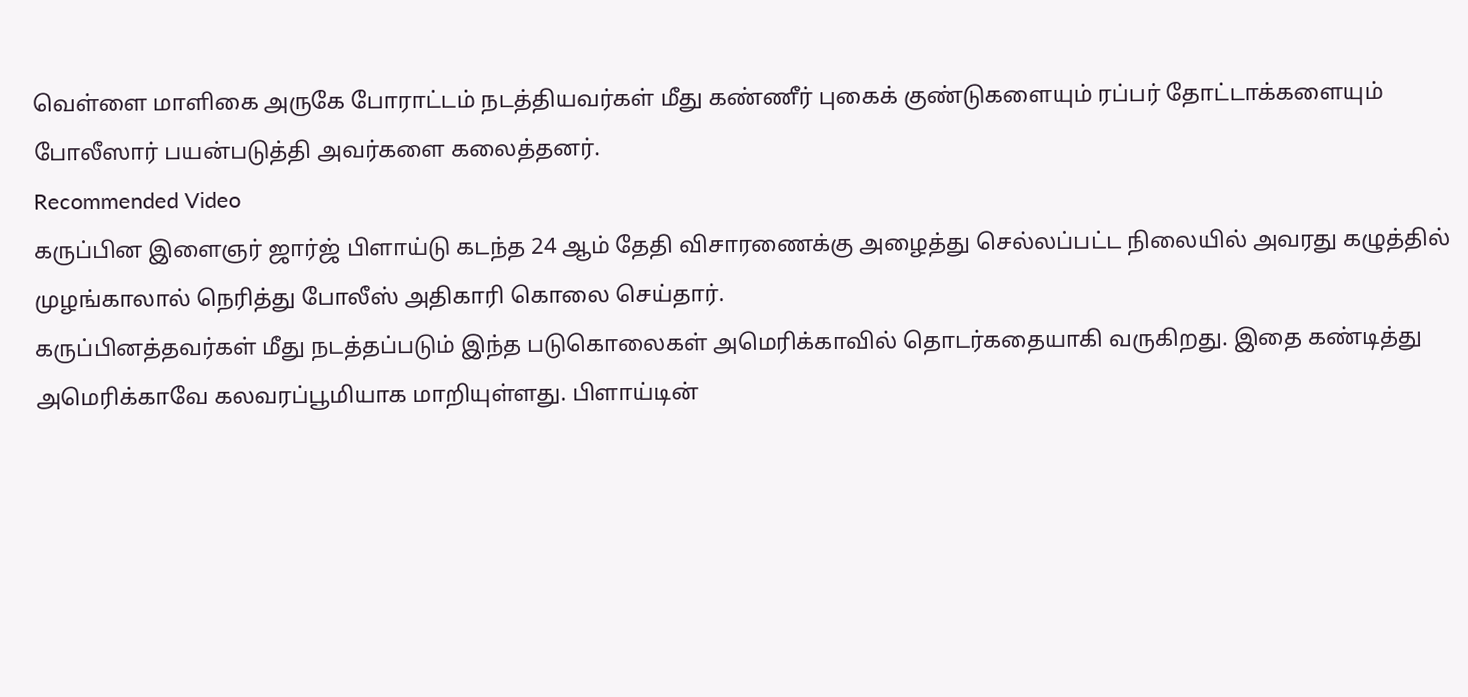வெள்ளை மாளிகை அருகே போராட்டம் நடத்தியவர்கள் மீது கண்ணீர் புகைக் குண்டுகளையும் ரப்பர் தோட்டாக்களையும் போலீஸார் பயன்படுத்தி அவர்களை கலைத்தனர்.
Recommended Video
கருப்பின இளைஞர் ஜார்ஜ் பிளாய்டு கடந்த 24 ஆம் தேதி விசாரணைக்கு அழைத்து செல்லப்பட்ட நிலையில் அவரது கழுத்தில் முழங்காலால் நெரித்து போலீஸ் அதிகாரி கொலை செய்தார்.
கருப்பினத்தவர்கள் மீது நடத்தப்படும் இந்த படுகொலைகள் அமெரிக்காவில் தொடர்கதையாகி வருகிறது. இதை கண்டித்து அமெரிக்காவே கலவரப்பூமியாக மாறியுள்ளது. பிளாய்டின்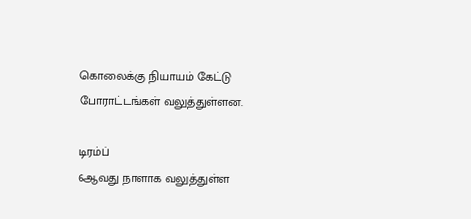கொலைக்கு நியாயம் கேட்டு போராட்டங்கள் வலுத்துள்ளன.

டிரம்ப்
6ஆவது நாளாக வலுத்துள்ள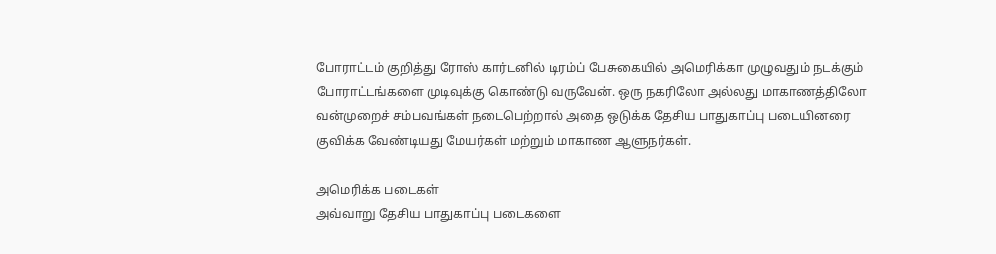போராட்டம் குறித்து ரோஸ் கார்டனில் டிரம்ப் பேசுகையில் அமெரிக்கா முழுவதும் நடக்கும் போராட்டங்களை முடிவுக்கு கொண்டு வருவேன். ஒரு நகரிலோ அல்லது மாகாணத்திலோ வன்முறைச் சம்பவங்கள் நடைபெற்றால் அதை ஒடுக்க தேசிய பாதுகாப்பு படையினரை குவிக்க வேண்டியது மேயர்கள் மற்றும் மாகாண ஆளுநர்கள்.

அமெரிக்க படைகள்
அவ்வாறு தேசிய பாதுகாப்பு படைகளை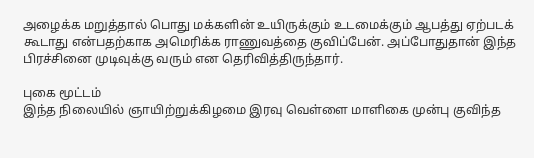அழைக்க மறுத்தால் பொது மக்களின் உயிருக்கும் உடமைக்கும் ஆபத்து ஏற்படக் கூடாது என்பதற்காக அமெரிக்க ராணுவத்தை குவிப்பேன். அப்போதுதான் இந்த பிரச்சினை முடிவுக்கு வரும் என தெரிவித்திருந்தார்.

புகை மூட்டம்
இந்த நிலையில் ஞாயிற்றுக்கிழமை இரவு வெள்ளை மாளிகை முன்பு குவிந்த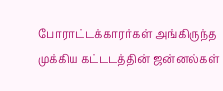போராட்டக்காரர்கள் அங்கிருந்த முக்கிய கட்டடத்தின் ஜன்னல்கள்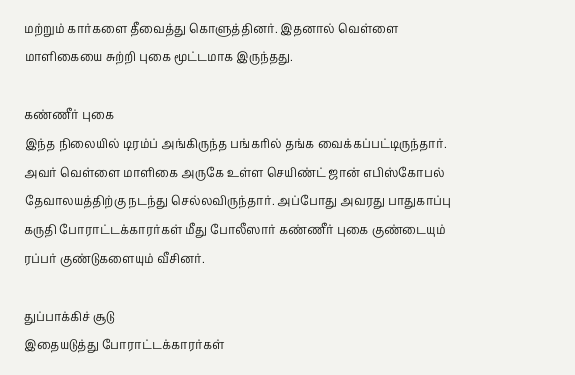மற்றும் கார்களை தீவைத்து கொளுத்தினர். இதனால் வெள்ளை மாளிகையை சுற்றி புகை மூட்டமாக இருந்தது.

கண்ணீர் புகை
இந்த நிலையில் டிரம்ப் அங்கிருந்த பங்கரில் தங்க வைக்கப்பட்டிருந்தார். அவர் வெள்ளை மாளிகை அருகே உள்ள செயிண்ட் ஜான் எபிஸ்கோபல் தேவாலயத்திற்கு நடந்து செல்லவிருந்தார். அப்போது அவரது பாதுகாப்பு கருதி போராட்டக்காரர்கள் மீது போலீஸார் கண்ணீர் புகை குண்டையும் ரப்பர் குண்டுகளையும் வீசினர்.

துப்பாக்கிச் சூடு
இதையடுத்து போராட்டக்காரர்கள்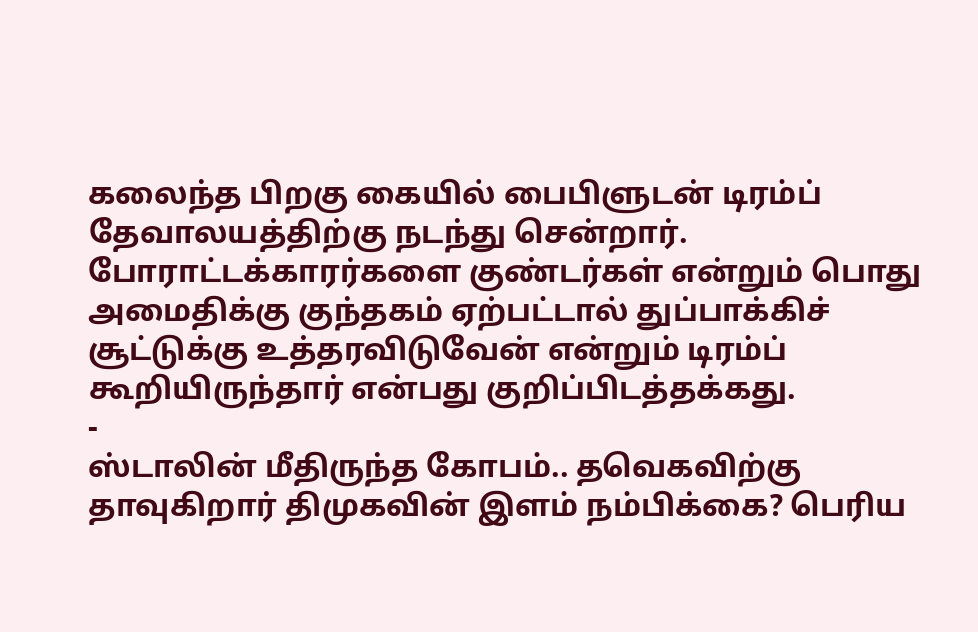கலைந்த பிறகு கையில் பைபிளுடன் டிரம்ப் தேவாலயத்திற்கு நடந்து சென்றார். போராட்டக்காரர்களை குண்டர்கள் என்றும் பொது அமைதிக்கு குந்தகம் ஏற்பட்டால் துப்பாக்கிச் சூட்டுக்கு உத்தரவிடுவேன் என்றும் டிரம்ப் கூறியிருந்தார் என்பது குறிப்பிடத்தக்கது.
-
ஸ்டாலின் மீதிருந்த கோபம்.. தவெகவிற்கு தாவுகிறார் திமுகவின் இளம் நம்பிக்கை? பெரிய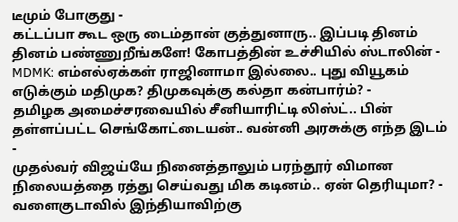டீமும் போகுது -
கட்டப்பா கூட ஒரு டைம்தான் குத்துனாரு.. இப்படி தினம் தினம் பண்ணுறீங்களே! கோபத்தின் உச்சியில் ஸ்டாலின் -
MDMK: எம்எல்ஏக்கள் ராஜினாமா இல்லை.. புது வியூகம் எடுக்கும் மதிமுக? திமுகவுக்கு கல்தா கன்பார்ம்? -
தமிழக அமைச்சரவையில் சீனியாரிட்டி லிஸ்ட்.. பின் தள்ளப்பட்ட செங்கோட்டையன்.. வன்னி அரசுக்கு எந்த இடம் -
முதல்வர் விஜய்யே நினைத்தாலும் பரந்தூர் விமான நிலையத்தை ரத்து செய்வது மிக கடினம்.. ஏன் தெரியுமா? -
வளைகுடாவில் இந்தியாவிற்கு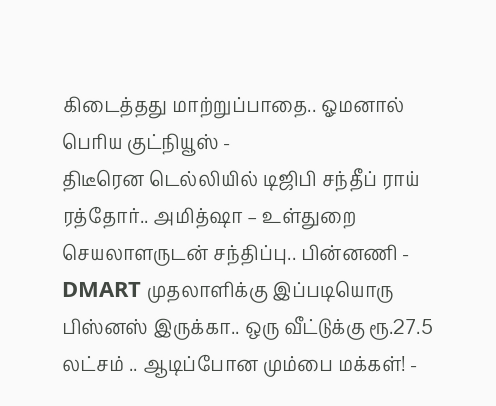கிடைத்தது மாற்றுப்பாதை.. ஓமனால் பெரிய குட்நியூஸ் -
திடீரென டெல்லியில் டிஜிபி சந்தீப் ராய் ரத்தோர்.. அமித்ஷா – உள்துறை செயலாளருடன் சந்திப்பு.. பின்னணி -
DMART முதலாளிக்கு இப்படியொரு பிஸ்னஸ் இருக்கா.. ஒரு வீட்டுக்கு ரூ.27.5 லட்சம் .. ஆடிப்போன மும்பை மக்கள்! -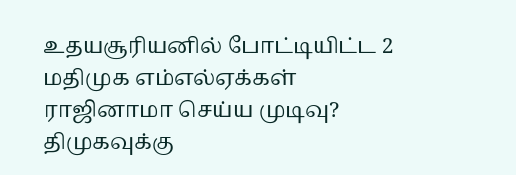உதயசூரியனில் போட்டியிட்ட 2 மதிமுக எம்எல்ஏக்கள் ராஜினாமா செய்ய முடிவு? திமுகவுக்கு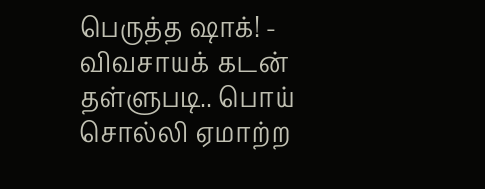பெருத்த ஷாக்! -
விவசாயக் கடன் தள்ளுபடி.. பொய் சொல்லி ஏமாற்ற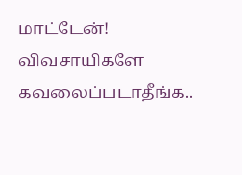மாட்டேன்! விவசாயிகளே கவலைப்படாதீங்க..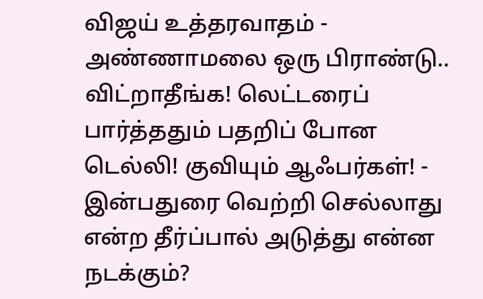விஜய் உத்தரவாதம் -
அண்ணாமலை ஒரு பிராண்டு.. விட்றாதீங்க! லெட்டரைப் பார்த்ததும் பதறிப் போன டெல்லி! குவியும் ஆஃபர்கள்! -
இன்பதுரை வெற்றி செல்லாது என்ற தீர்ப்பால் அடுத்து என்ன நடக்கும்?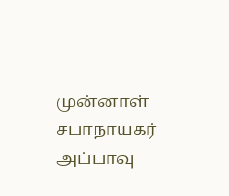முன்னாள் சபாநாயகர் அப்பாவு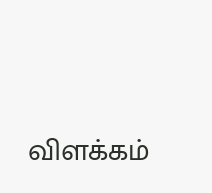விளக்கம்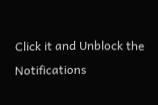Click it and Unblock the Notifications